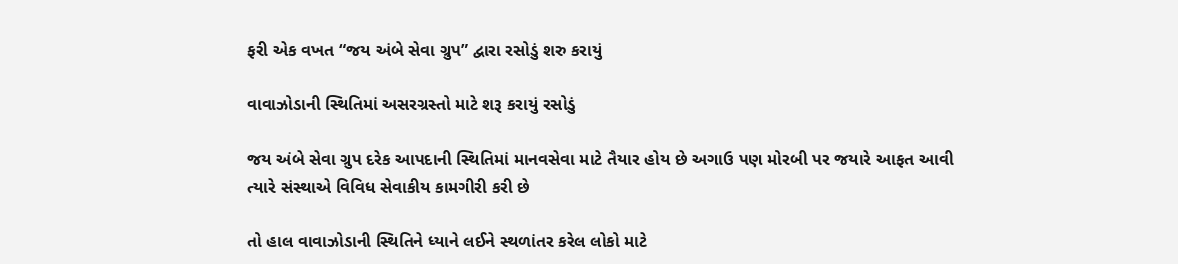ફરી એક વખત “જય અંબે સેવા ગ્રુપ” દ્વારા રસોડું શરુ કરાયું

વાવાઝોડાની સ્થિતિમાં અસરગ્રસ્તો માટે શરૂ કરાયું રસોડું

જય અંબે સેવા ગ્રુપ દરેક આપદાની સ્થિતિમાં માનવસેવા માટે તૈયાર હોય છે અગાઉ પણ મોરબી પર જયારે આફત આવી ત્યારે સંસ્થાએ વિવિધ સેવાકીય કામગીરી કરી છે

તો હાલ વાવાઝોડાની સ્થિતિને ધ્યાને લઈને સ્થળાંતર કરેલ લોકો માટે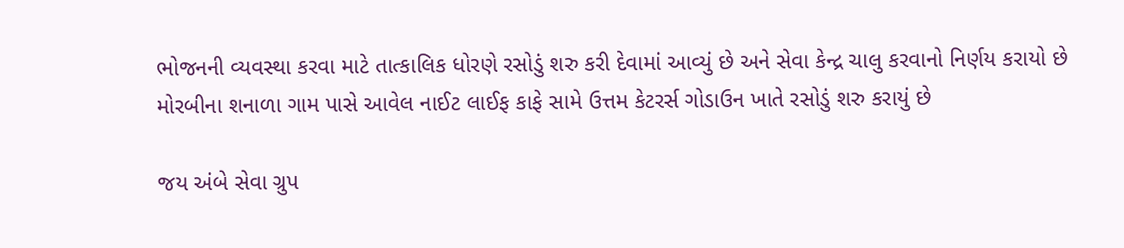ભોજનની વ્યવસ્થા કરવા માટે તાત્કાલિક ધોરણે રસોડું શરુ કરી દેવામાં આવ્યું છે અને સેવા કેન્દ્ર ચાલુ કરવાનો નિર્ણય કરાયો છે મોરબીના શનાળા ગામ પાસે આવેલ નાઈટ લાઈફ કાફે સામે ઉત્તમ કેટરર્સ ગોડાઉન ખાતે રસોડું શરુ કરાયું છે

જય અંબે સેવા ગ્રુપ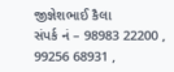જીજ્ઞેશભાઈ કૈલા
સંપર્ક નં – 98983 22200 , 99256 68931 ,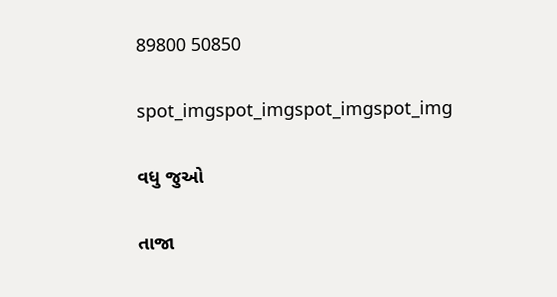89800 50850

spot_imgspot_imgspot_imgspot_img

વધુ જુઓ

તાજા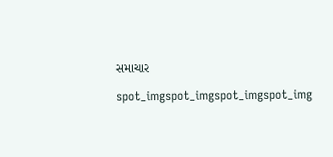સમાચાર

spot_imgspot_imgspot_imgspot_img